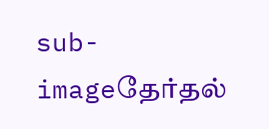sub-imageதேர்தல்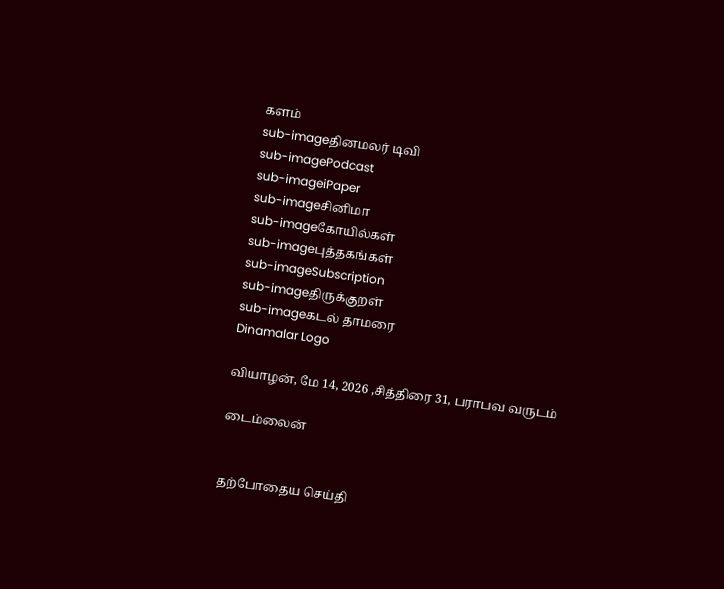களம்
sub-imageதினமலர் டிவி
sub-imagePodcast
sub-imageiPaper
sub-imageசினிமா
sub-imageகோயில்கள்
sub-imageபுத்தகங்கள்
sub-imageSubscription
sub-imageதிருக்குறள்
sub-imageகடல் தாமரை
Dinamalar Logo

வியாழன், மே 14, 2026 ,சித்திரை 31, பராபவ வருடம்

டைம்லைன்


தற்போதைய செய்தி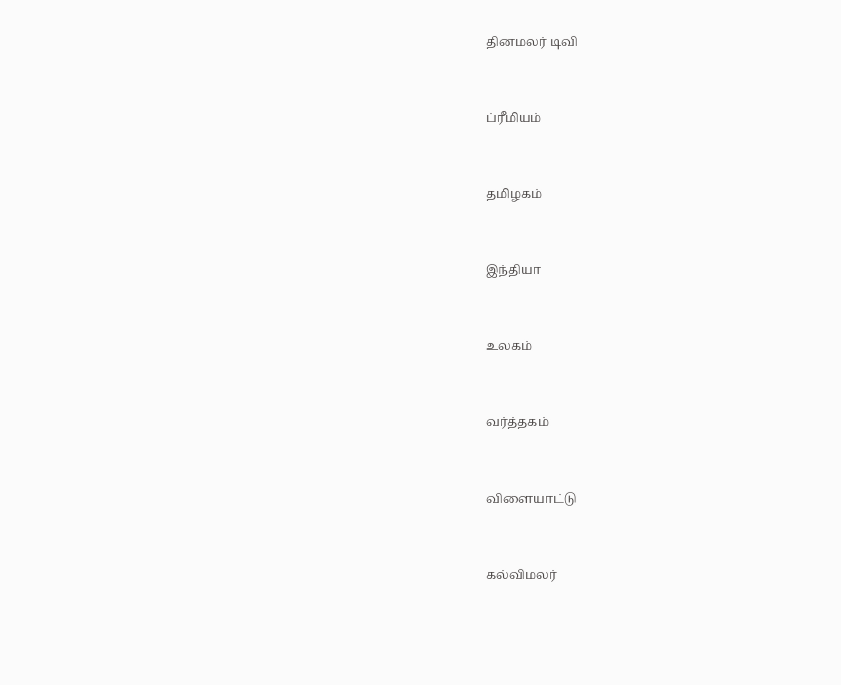தினமலர் டிவி


ப்ரீமியம்


தமிழகம்


இந்தியா


உலகம்


வர்த்தகம்


விளையாட்டு


கல்விமலர்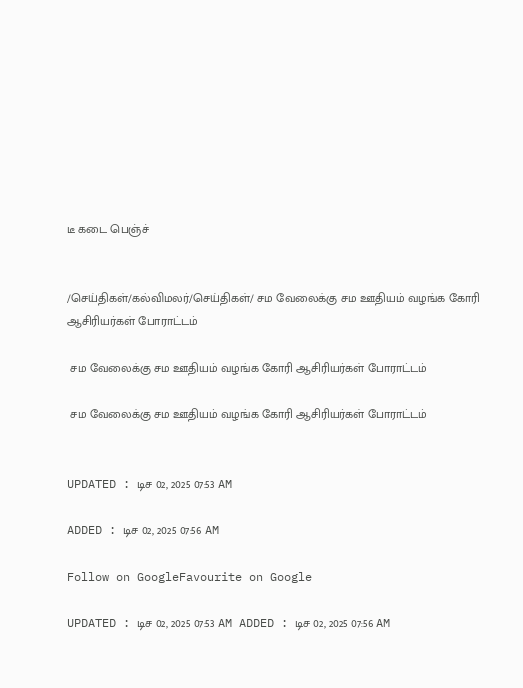டீ கடை பெஞ்ச்


/செய்திகள்/கல்விமலர்/செய்திகள்/ சம வேலைக்கு சம ஊதியம் வழங்க கோரி ஆசிரியர்கள் போராட்டம்

 சம வேலைக்கு சம ஊதியம் வழங்க கோரி ஆசிரியர்கள் போராட்டம்

 சம வேலைக்கு சம ஊதியம் வழங்க கோரி ஆசிரியர்கள் போராட்டம்


UPDATED : டிச 02, 2025 07:53 AM

ADDED : டிச 02, 2025 07:56 AM

Follow on GoogleFavourite on Google

UPDATED : டிச 02, 2025 07:53 AM ADDED : டிச 02, 2025 07:56 AM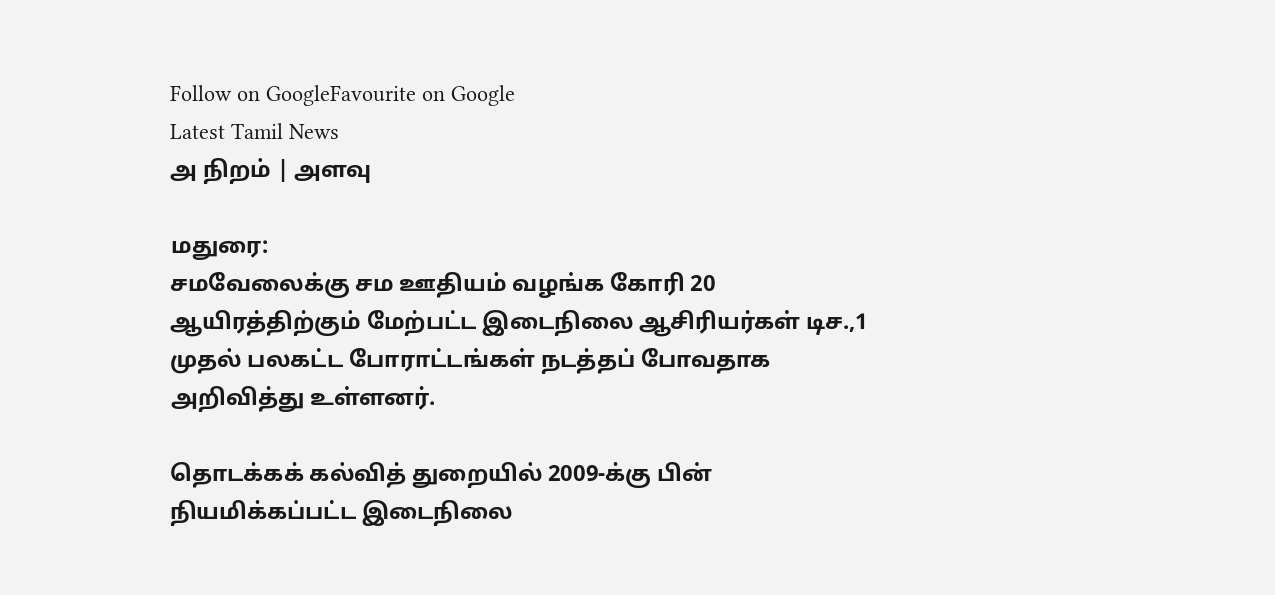Follow on GoogleFavourite on Google
Latest Tamil News
அ நிறம் | அளவு

மதுரை:
சமவேலைக்கு சம ஊதியம் வழங்க கோரி 20 ஆயிரத்திற்கும் மேற்பட்ட இடைநிலை ஆசிரியர்கள் டிச.,1 முதல் பலகட்ட போராட்டங்கள் நடத்தப் போவதாக அறிவித்து உள்ளனர்.

தொடக்கக் கல்வித் துறையில் 2009-க்கு பின் நியமிக்கப்பட்ட இடைநிலை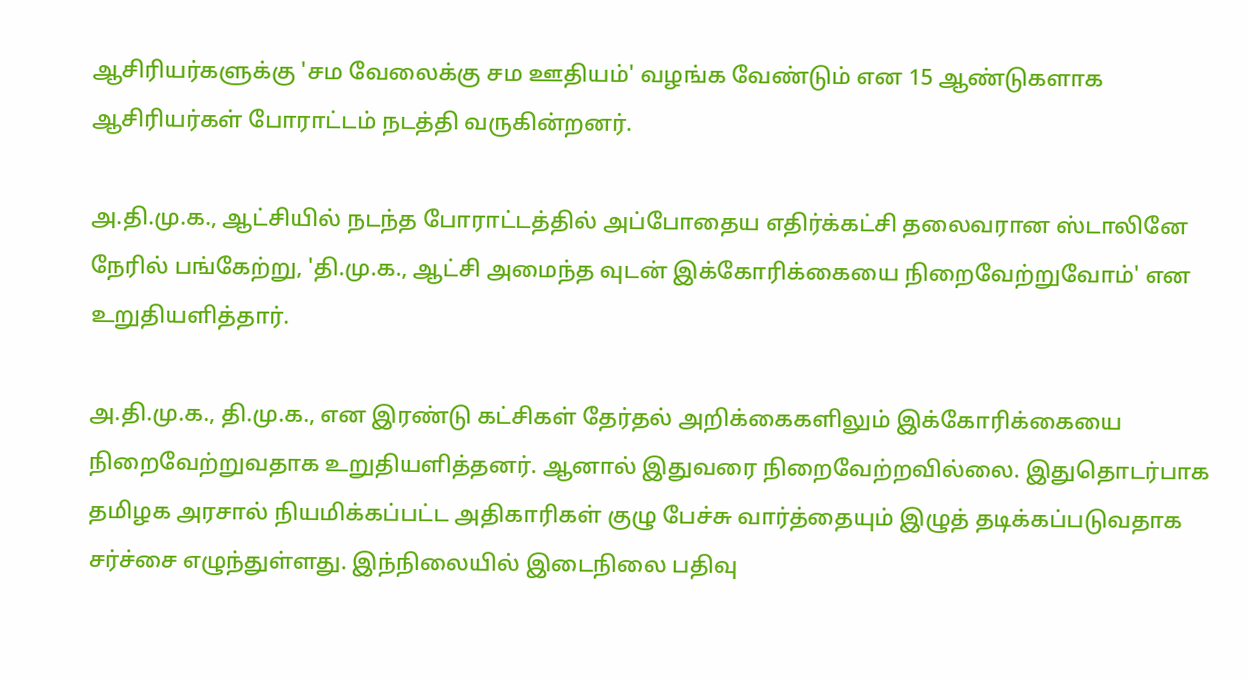ஆசிரியர்களுக்கு 'சம வேலைக்கு சம ஊதியம்' வழங்க வேண்டும் என 15 ஆண்டுகளாக ஆசிரியர்கள் போராட்டம் நடத்தி வருகின்றனர்.

அ.தி.மு.க., ஆட்சியில் நடந்த போராட்டத்தில் அப்போதைய எதிர்க்கட்சி தலைவரான ஸ்டாலினே நேரில் பங்கேற்று, 'தி.மு.க., ஆட்சி அமைந்த வுடன் இக்கோரிக்கையை நிறைவேற்றுவோம்' என உறுதியளித்தார்.

அ.தி.மு.க., தி.மு.க., என இரண்டு கட்சிகள் தேர்தல் அறிக்கைகளிலும் இக்கோரிக்கையை நிறைவேற்றுவதாக உறுதியளித்தனர். ஆனால் இதுவரை நிறைவேற்றவில்லை. இதுதொடர்பாக தமிழக அரசால் நியமிக்கப்பட்ட அதிகாரிகள் குழு பேச்சு வார்த்தையும் இழுத் தடிக்கப்படுவதாக சர்ச்சை எழுந்துள்ளது. இந்நிலையில் இடைநிலை பதிவு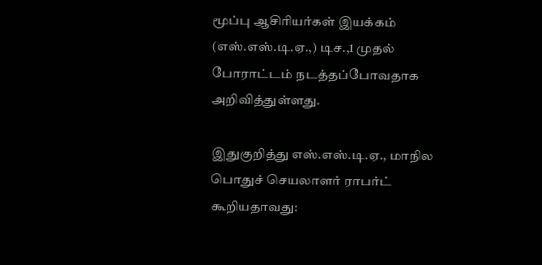மூப்பு ஆசிரியர்கள் இயக்கம் (எஸ்.எஸ்.டி.ஏ.,) டிச.,1 முதல் போராட்டம் நடத்தப்போவதாக அறிவித்துள்ளது.

இதுகுறித்து எஸ்.எஸ்.டி.ஏ., மாநில பொதுச் செயலாளர் ராபர்ட் கூறியதாவது: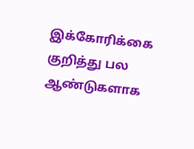இக்கோரிக்கை குறித்து பல ஆண்டுகளாக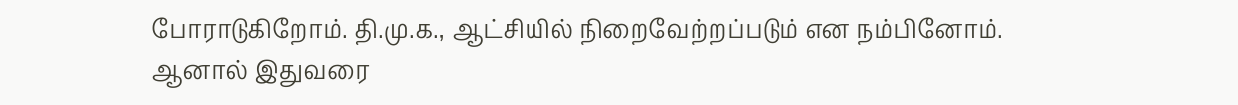போராடுகிறோம். தி.மு.க., ஆட்சியில் நிறைவேற்றப்படும் என நம்பினோம். ஆனால் இதுவரை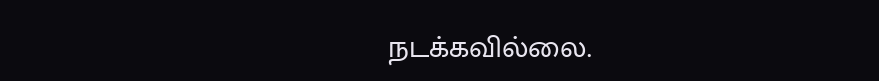நடக்கவில்லை.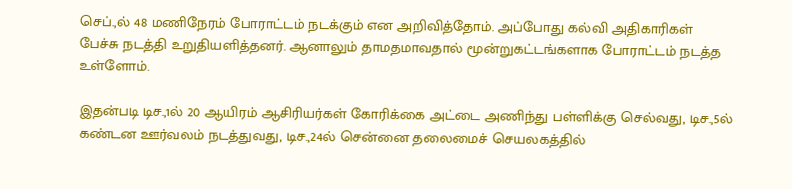செப்.,ல் 48 மணிநேரம் போராட்டம் நடக்கும் என அறிவித்தோம். அப்போது கல்வி அதிகாரிகள் பேச்சு நடத்தி உறுதியளித்தனர். ஆனாலும் தாமதமாவதால் மூன்றுகட்டங்களாக போராட்டம் நடத்த உள்ளோம்.

இதன்படி டிச.,1ல் 20 ஆயிரம் ஆசிரியர்கள் கோரிக்கை அட்டை அணிந்து பள்ளிக்கு செல்வது, டிச.,5ல் கண்டன ஊர்வலம் நடத்துவது, டிச.,24ல் சென்னை தலைமைச் செயலகத்தில்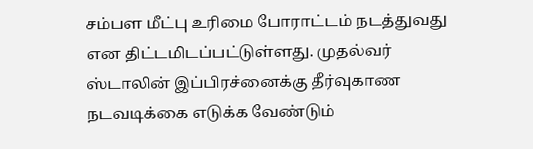சம்பள மீட்பு உரிமை போராட்டம் நடத்துவது என திட்டமிடப்பட்டுள்ளது. முதல்வர் ஸ்டாலின் இப்பிரச்னைக்கு தீர்வுகாண நடவடிக்கை எடுக்க வேண்டும்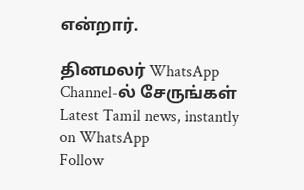என்றார்.

தினமலர் WhatsApp Channel-ல் சேருங்கள்
Latest Tamil news, instantly on WhatsApp
Follow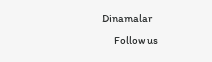Dinamalar
      Follow us